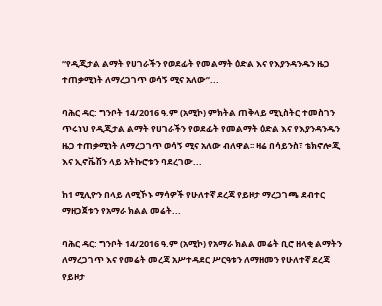“የዲጂታል ልማት የሀገራችን የወደፊት የመልማት ዕድል እና የእያንዳንዱን ዜጋ ተጠቃሚነት ለማረጋገጥ ወሳኝ ሚና አለው”...

ባሕር ዳር: ግንቦት 14/2016 ዓ.ም (አሚኮ) ምክትል ጠቅላይ ሚኒስትር ተመስገን ጥሩነህ የዲጂታል ልማት የሀገራችን የወደፊት የመልማት ዕድል እና የእያንዳንዱን ዜጋ ተጠቃሚነት ለማረጋገጥ ወሳኝ ሚና አለው ብለዋል፡፡ ዛሬ በሳይንስ፣ ቴክኖሎጂ እና ኢኖቬሽን ላይ አትኩሮቱን ባደረገው...

ከ1 ሚሊዮን በላይ ለሚኾኑ ማሳዎች የሁለተኛ ደረጃ የይዞታ ማረጋገጫ ደብተር ማዘጋጀቱን የአማራ ክልል መሬት...

ባሕር ዳር: ግንቦት 14/2016 ዓ.ም (አሚኮ) የአማራ ክልል መሬት ቢሮ ዘላቂ ልማትን ለማረጋገጥ እና የመሬት መረጃ አሥተዳደር ሥርዓቱን ለማዘመን የሁለተኛ ደረጃ የይዞታ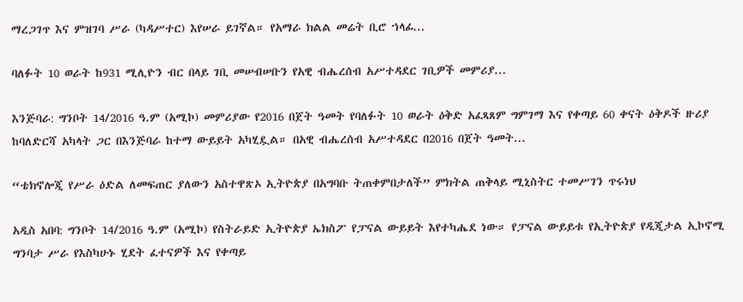ማረጋገጥ እና ምዝገባ ሥራ (ካዳሥተር) እየሠራ ይገኛል። የአማራ ክልል መሬት ቢሮ ኀላፊ...

ባለፉት 10 ወራት ከ931 ሚሊዮን ብር በላይ ገቢ መሠብሠቡን የአዊ ብሔረሰብ አሥተዳደር ገቢዎች መምሪያ...

እንጅባራ: ግንቦት 14/2016 ዓ.ም (አሚኮ) መምሪያው የ2016 በጀት ዓመት የባለፉት 10 ወራት ዕቅድ አፈጻጸም ግምገማ እና የቀጣይ 60 ቀናት ዕቅዶች ዙሪያ ከባለድርሻ አካላት ጋር በእንጅባራ ከተማ ውይይት አካሂዷል። በአዊ ብሔረሰብ አሥተዳደር በ2016 በጀት ዓመት...

“ቴክኖሎጂ የሥራ ዕድል ለመፍጠር ያለውን አስተዋጽኦ ኢትዮጵያ በአግባቡ ትጠቀምበታለች” ምክትል ጠቅላይ ሚኒስትር ተመሥገን ጥሩነህ

አዲስ አበባ: ግንቦት 14/2016 ዓ.ም (አሚኮ) የስትራይድ ኢትዮጵያ ኤክስፖ የፓናል ውይይት እየተካሔደ ነው። የፓናል ውይይቱ የኢትዮጵያ የዲጂታል ኢኮኖሚ ግንባታ ሥራ የእስካሁኑ ሂደት ፈተናዎች እና የቀጣይ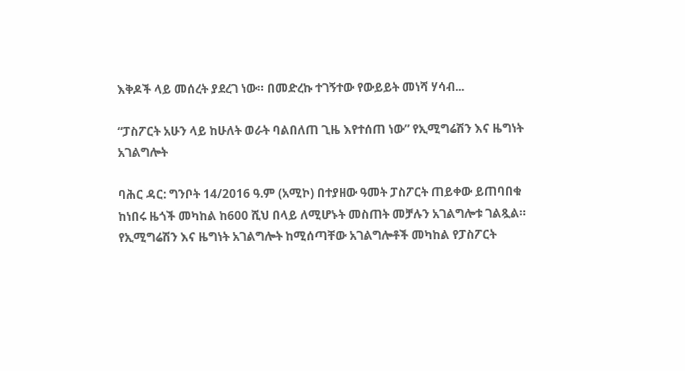እቅዶች ላይ መሰረት ያደረገ ነው። በመድረኩ ተገኝተው የውይይት መነሻ ሃሳብ...

“ፓስፖርት አሁን ላይ ከሁለት ወራት ባልበለጠ ጊዜ እየተሰጠ ነው” የኢሚግሬሽን እና ዜግነት አገልግሎት

ባሕር ዳር: ግንቦት 14/2016 ዓ.ም (አሚኮ) በተያዘው ዓመት ፓስፖርት ጠይቀው ይጠባበቁ ከነበሩ ዜጎች መካከል ከ600 ሺህ በላይ ለሚሆኑት መስጠት መቻሉን አገልግሎቱ ገልጿል። የኢሚግሬሽን እና ዜግነት አገልግሎት ከሚሰጣቸው አገልግሎቶች መካከል የፓስፖርት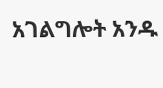አገልግሎት አንዱ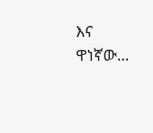እና ዋነኛው...